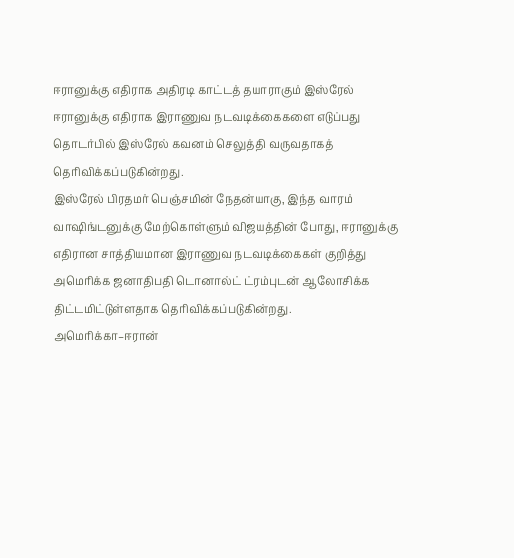ஈரானுக்கு எதிராக அதிரடி காட்டத் தயாராகும் இஸ்ரேல்
ஈரானுக்கு எதிராக இராணுவ நடவடிக்கைகளை எடுப்பது தொடர்பில் இஸ்ரேல் கவனம் செலுத்தி வருவதாகத் தெரிவிக்கப்படுகின்றது.
இஸ்ரேல் பிரதமர் பெஞ்சமின் நேதன்யாகு, இந்த வாரம் வாஷிங்டனுக்கு மேற்கொள்ளும் விஜயத்தின் போது, ஈரானுக்கு எதிரான சாத்தியமான இராணுவ நடவடிக்கைகள் குறித்து அமெரிக்க ஜனாதிபதி டொனால்ட் ட்ரம்புடன் ஆலோசிக்க திட்டமிட்டுள்ளதாக தெரிவிக்கப்படுகின்றது.
அமெரிக்கா–ஈரான்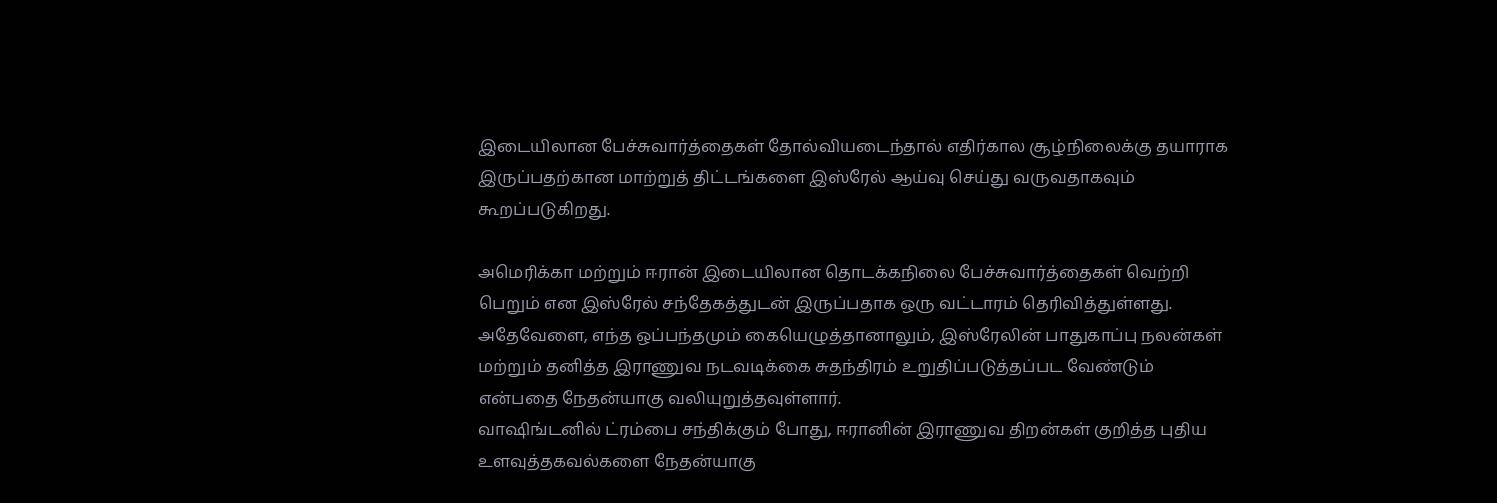இடையிலான பேச்சுவார்த்தைகள் தோல்வியடைந்தால் எதிர்கால சூழ்நிலைக்கு தயாராக இருப்பதற்கான மாற்றுத் திட்டங்களை இஸ்ரேல் ஆய்வு செய்து வருவதாகவும் கூறப்படுகிறது.

அமெரிக்கா மற்றும் ஈரான் இடையிலான தொடக்கநிலை பேச்சுவார்த்தைகள் வெற்றி பெறும் என இஸ்ரேல் சந்தேகத்துடன் இருப்பதாக ஒரு வட்டாரம் தெரிவித்துள்ளது.
அதேவேளை, எந்த ஒப்பந்தமும் கையெழுத்தானாலும், இஸ்ரேலின் பாதுகாப்பு நலன்கள் மற்றும் தனித்த இராணுவ நடவடிக்கை சுதந்திரம் உறுதிப்படுத்தப்பட வேண்டும் என்பதை நேதன்யாகு வலியுறுத்தவுள்ளார்.
வாஷிங்டனில் ட்ரம்பை சந்திக்கும் போது, ஈரானின் இராணுவ திறன்கள் குறித்த புதிய உளவுத்தகவல்களை நேதன்யாகு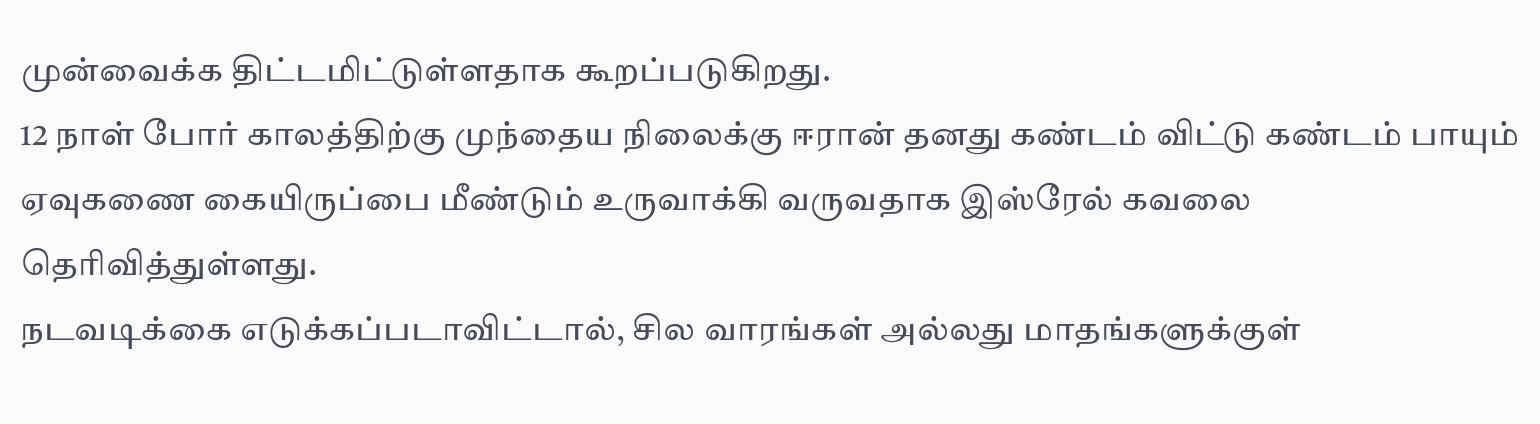முன்வைக்க திட்டமிட்டுள்ளதாக கூறப்படுகிறது.
12 நாள் போர் காலத்திற்கு முந்தைய நிலைக்கு ஈரான் தனது கண்டம் விட்டு கண்டம் பாயும் ஏவுகணை கையிருப்பை மீண்டும் உருவாக்கி வருவதாக இஸ்ரேல் கவலை தெரிவித்துள்ளது.
நடவடிக்கை எடுக்கப்படாவிட்டால், சில வாரங்கள் அல்லது மாதங்களுக்குள்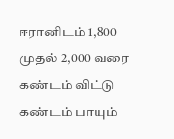ஈரானிடம் 1,800 முதல் 2,000 வரை கண்டம் விட்டு கண்டம் பாயும்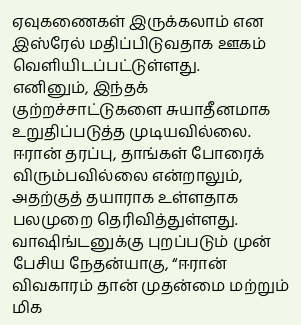ஏவுகணைகள் இருக்கலாம் என இஸ்ரேல் மதிப்பிடுவதாக ஊகம் வெளியிடப்பட்டுள்ளது.
எனினும், இந்தக் குற்றச்சாட்டுகளை சுயாதீனமாக உறுதிப்படுத்த முடியவில்லை. ஈரான் தரப்பு, தாங்கள் போரைக் விரும்பவில்லை என்றாலும், அதற்குத் தயாராக உள்ளதாக பலமுறை தெரிவித்துள்ளது.
வாஷிங்டனுக்கு புறப்படும் முன் பேசிய நேதன்யாகு, “ஈரான் விவகாரம் தான் முதன்மை மற்றும் மிக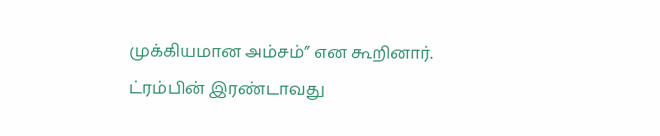முக்கியமான அம்சம்” என கூறினார்.
ட்ரம்பின் இரண்டாவது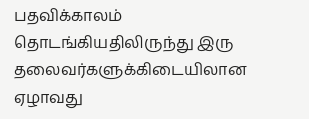பதவிக்காலம் தொடங்கியதிலிருந்து இரு தலைவர்களுக்கிடையிலான ஏழாவது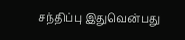சந்திப்பு இதுவென்பது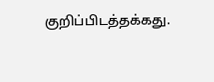குறிப்பிடத்தக்கது.